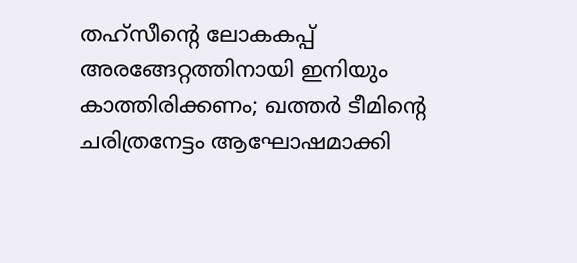തഹ്സീൻ്റെ ലോകകപ്പ് അരങ്ങേറ്റത്തിനായി ഇനിയും കാത്തിരിക്കണം; ഖത്തർ ടീമിൻ്റെ ചരിത്രനേട്ടം ആഘോഷമാക്കി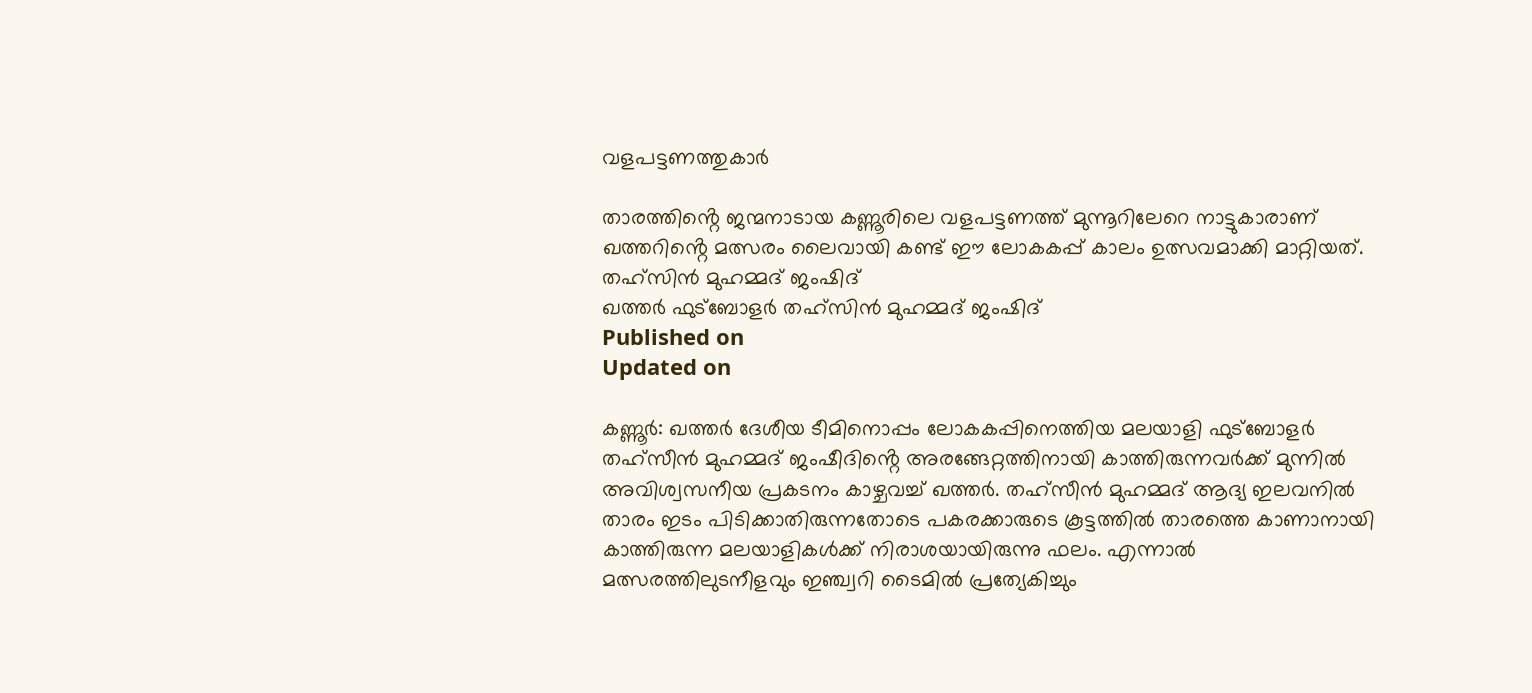വളപട്ടണത്തുകാർ

താരത്തിൻ്റെ ജന്മനാടായ കണ്ണൂരിലെ വളപട്ടണത്ത് മുന്നൂറിലേറെ നാട്ടുകാരാണ് ഖത്തറിൻ്റെ മത്സരം ലൈവായി കണ്ട് ഈ ലോകകപ്പ് കാലം ഉത്സവമാക്കി മാറ്റിയത്.
തഹ്‌സിൻ മുഹമ്മദ് ജംഷിദ്
ഖത്തർ ഫുട്ബോളർ തഹ്‌സിൻ മുഹമ്മദ് ജംഷിദ്
Published on
Updated on

കണ്ണൂർ: ഖത്തർ ദേശീയ ടീമിനൊപ്പം ലോകകപ്പിനെത്തിയ മലയാളി ഫുട്ബോളർ തഹ്സീൻ മുഹമ്മദ് ജംഷീദിൻ്റെ അരങ്ങേറ്റത്തിനായി കാത്തിരുന്നവർക്ക് മുന്നിൽ അവിശ്വസനീയ പ്രകടനം കാഴ്ചവച്ച് ഖത്തർ. തഹ്സീൻ മുഹമ്മദ് ആദ്യ ഇലവനിൽ താരം ഇടം പിടിക്കാതിരുന്നതോടെ പകരക്കാരുടെ കൂട്ടത്തിൽ താരത്തെ കാണാനായി കാത്തിരുന്ന മലയാളികൾക്ക് നിരാശയായിരുന്നു ഫലം. എന്നാൽ മത്സരത്തിലുടനീളവും ഇഞ്ച്വറി ടൈമിൽ പ്രത്യേകിച്ചും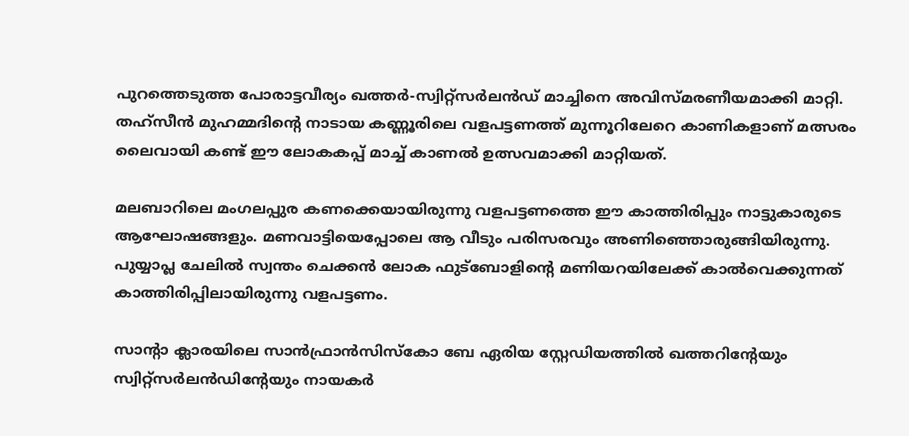പുറത്തെടുത്ത പോരാട്ടവീര്യം ഖത്തർ-സ്വിറ്റ്‌സർലൻഡ് മാച്ചിനെ അവിസ്മരണീയമാക്കി മാറ്റി. തഹ്സീൻ മുഹമ്മദിൻ്റെ നാടായ കണ്ണൂരിലെ വളപട്ടണത്ത് മുന്നൂറിലേറെ കാണികളാണ് മത്സരം ലൈവായി കണ്ട് ഈ ലോകകപ്പ് മാച്ച് കാണൽ ഉത്സവമാക്കി മാറ്റിയത്.

മലബാറിലെ മംഗലപ്പുര കണക്കെയായിരുന്നു വളപട്ടണത്തെ ഈ കാത്തിരിപ്പും നാട്ടുകാരുടെ ആഘോഷങ്ങളും. മണവാട്ടിയെപ്പോലെ ആ വീടും പരിസരവും അണിഞ്ഞൊരുങ്ങിയിരുന്നു. പുയ്യാപ്ല ചേലിൽ സ്വന്തം ചെക്കൻ ലോക ഫുട്‌ബോളിൻ്റെ മണിയറയിലേക്ക് കാൽവെക്കുന്നത് കാത്തിരിപ്പിലായിരുന്നു വളപട്ടണം.

സാൻ്റാ ക്ലാരയിലെ സാൻഫ്രാൻസിസ്കോ ബേ ഏരിയ സ്റ്റേഡിയത്തിൽ ഖത്തറിൻ്റേയും സ്വിറ്റ്സർലൻഡിൻ്റേയും നായകർ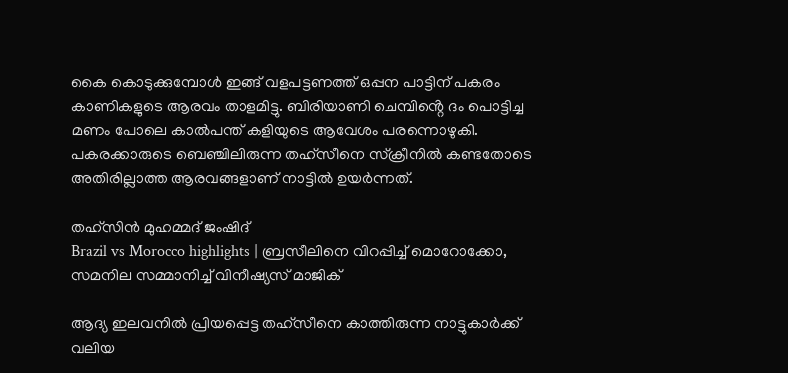കൈ കൊടുക്കുമ്പോൾ ഇങ്ങ് വളപട്ടണത്ത് ഒപ്പന പാട്ടിന് പകരം കാണികളുടെ ആരവം താളമിട്ടു. ബിരിയാണി ചെമ്പിൻ്റെ ദം പൊട്ടിച്ച മണം പോലെ കാൽപന്ത് കളിയുടെ ആവേശം പരന്നൊഴുകി. പകരക്കാരുടെ ബെഞ്ചിലിരുന്ന തഹ്സീനെ സ്‌ക്രീനിൽ കണ്ടതോടെ അതിരില്ലാത്ത ആരവങ്ങളാണ് നാട്ടിൽ ഉയർന്നത്.

തഹ്‌സിൻ മുഹമ്മദ് ജംഷിദ്
Brazil vs Morocco highlights | ബ്രസീലിനെ വിറപ്പിച്ച് മൊറോക്കോ, സമനില സമ്മാനിച്ച് വിനീഷ്യസ് മാജിക്

ആദ്യ ഇലവനിൽ പ്രിയപ്പെട്ട തഹ്സീനെ കാത്തിരുന്ന നാട്ടുകാർക്ക് വലിയ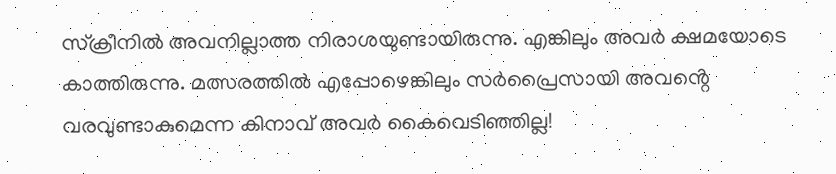സ്‌ക്രീനിൽ അവനില്ലാത്ത നിരാശയുണ്ടായിരുന്നു. എങ്കിലും അവർ ക്ഷമയോടെ കാത്തിരുന്നു. മത്സരത്തിൽ എപ്പോഴെങ്കിലും സർപ്രൈസായി അവൻ്റെ വരവുണ്ടാകുമെന്ന കിനാവ് അവർ കൈവെടിഞ്ഞില്ല!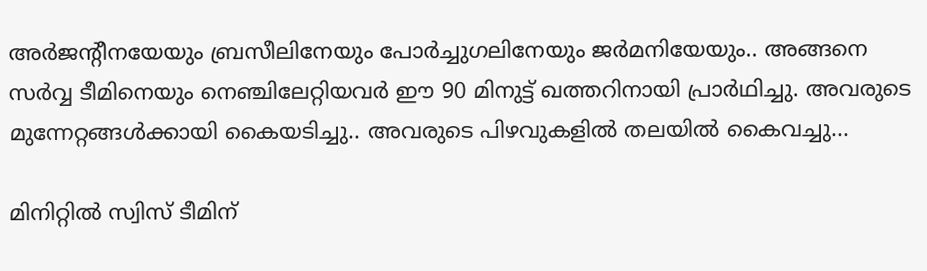അർജൻ്റീനയേയും ബ്രസീലിനേയും പോർച്ചുഗലിനേയും ജർമനിയേയും.. അങ്ങനെ സർവ്വ ടീമിനെയും നെഞ്ചിലേറ്റിയവർ ഈ 90 മിനുട്ട് ഖത്തറിനായി പ്രാർഥിച്ചു. അവരുടെ മുന്നേറ്റങ്ങൾക്കായി കൈയടിച്ചു.. അവരുടെ പിഴവുകളിൽ തലയിൽ കൈവച്ചു...

മിനിറ്റിൽ സ്വിസ് ടീമിന്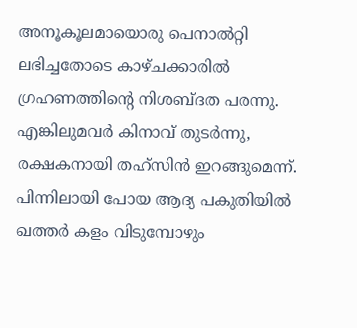അനൂകൂലമായൊരു പെനാൽറ്റി ലഭിച്ചതോടെ കാഴ്ചക്കാരിൽ ഗ്രഹണത്തിൻ്റെ നിശബ്ദത പരന്നു. എങ്കിലുമവർ കിനാവ് തുടർന്നു, രക്ഷകനായി തഹ്സിൻ ഇറങ്ങുമെന്ന്. പിന്നിലായി പോയ ആദ്യ പകുതിയിൽ ഖത്തർ കളം വിടുമ്പോഴും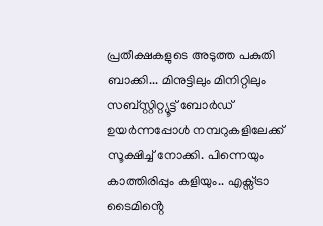പ്രതീക്ഷകളുടെ അടുത്ത പകുതി ബാക്കി... മിനുട്ടിലും മിനിറ്റിലും സബ്സ്റ്റിറ്റ്യൂട്ട് ബോർഡ് ഉയർന്നപ്പോൾ നമ്പറുകളിലേക്ക് സൂക്ഷിച്ച് നോക്കി. പിന്നെയും കാത്തിരിപ്പും കളിയും.. എക്സ്ട്രാ ടൈമിൻ്റെ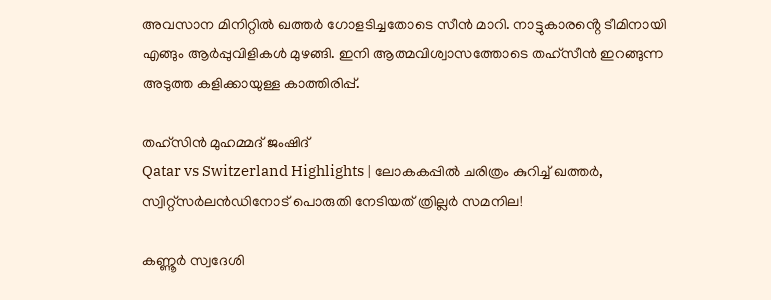അവസാന മിനിറ്റിൽ ഖത്തർ ഗോളടിച്ചതോടെ സീൻ മാറി. നാട്ടുകാരൻ്റെ ടീമിനായി എങ്ങും ആർപ്പുവിളികൾ മുഴങ്ങി. ഇനി ആത്മവിശ്വാസത്തോടെ തഹ്സീൻ ഇറങ്ങുന്ന അടുത്ത കളിക്കായുള്ള കാത്തിരിപ്പ്.

തഹ്‌സിൻ മുഹമ്മദ് ജംഷിദ്
Qatar vs Switzerland Highlights | ലോകകപ്പിൽ ചരിത്രം കുറിച്ച് ഖത്തർ, സ്വിറ്റ്‌സർലൻഡിനോട് പൊരുതി നേടിയത് ത്രില്ലർ സമനില!

കണ്ണൂർ സ്വദേശി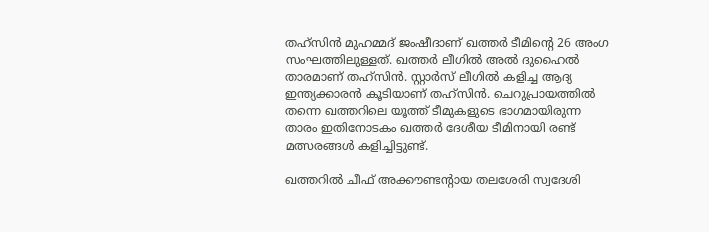തഹ്‌സിൻ മുഹമ്മദ് ജംഷീദാണ് ഖത്തർ ടീമിൻ്റെ 26 അംഗ സംഘത്തിലുള്ളത്. ഖത്തർ ലീഗിൽ അൽ ദുഹൈൽ താരമാണ് തഹ്‌സിൻ. സ്റ്റാര്‍സ് ലീഗില്‍ കളിച്ച ആദ്യ ഇന്ത്യക്കാരന്‍ കൂടിയാണ് തഹ്‌സിൻ. ചെറുപ്രായത്തില്‍ തന്നെ ഖത്തറിലെ യൂത്ത് ടീമുകളുടെ ഭാഗമായിരുന്ന താരം ഇതിനോടകം ഖത്തർ ദേശീയ ടീമിനായി രണ്ട് മത്സരങ്ങൾ കളിച്ചിട്ടുണ്ട്.

ഖത്തറില്‍ ചീഫ് അക്കൗണ്ടന്‍റായ തലശേരി സ്വദേശി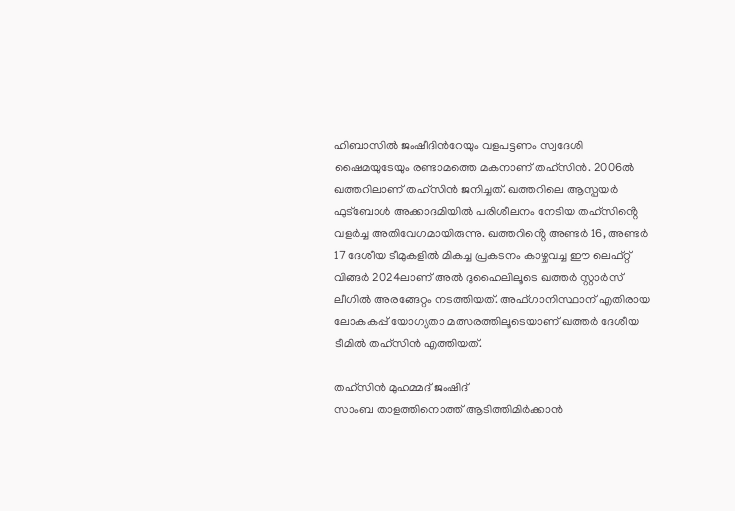ഹിബാസില്‍ ജംഷീദിന്‍റേയും വളപട്ടണം സ്വദേശി ഷൈമയുടേയും രണ്ടാമത്തെ മകനാണ് തഹ്‌സിൻ. 2006ൽ ഖത്തറിലാണ് തഹ്‌സിൻ ജനിച്ചത്. ഖത്തറിലെ ആസ്പയർ ഫുട്ബോൾ അക്കാദമിയിൽ പരിശീലനം നേടിയ തഹ്‌സിൻ്റെ വളർച്ച അതിവേഗമായിരുന്നു. ഖത്തറിൻ്റെ അണ്ടർ 16, അണ്ടർ 17 ദേശീയ ടീമുകളിൽ മികച്ച പ്രകടനം കാഴ്ചവച്ച ഈ ലെഫ്റ്റ് വിങ്ങർ 2024ലാണ് അൽ ദുഹൈലിലൂടെ ഖത്തർ സ്റ്റാർസ് ലീഗിൽ അരങ്ങേറ്റം നടത്തിയത്. അഫ്ഗാനിസ്ഥാന് എതിരായ ലോകകപ്പ് യോഗ്യതാ മത്സരത്തിലൂടെയാണ് ഖത്തർ ദേശീയ ടീമിൽ തഹ്സിൻ എത്തിയത്.

തഹ്‌സിൻ മുഹമ്മദ് ജംഷിദ്
സാംബ താളത്തിനൊത്ത് ആടിത്തിമിർക്കാൻ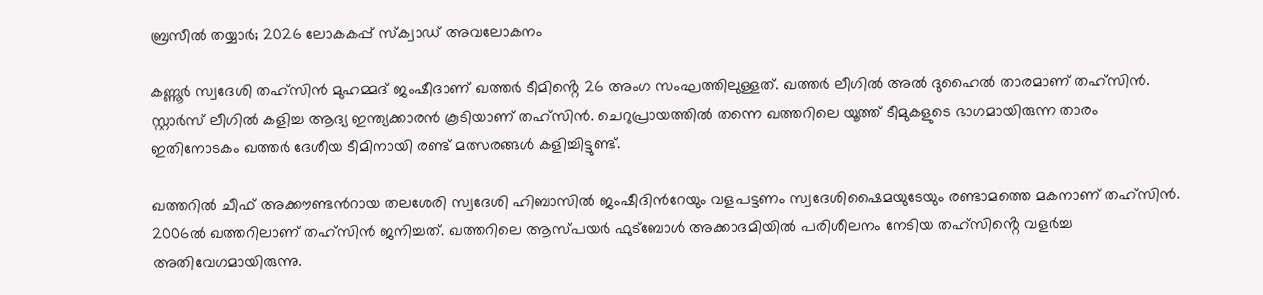ബ്രസീൽ തയ്യാർ; 2026 ലോകകപ്പ് സ്ക്വാഡ് അവലോകനം

കണ്ണൂർ സ്വദേശി തഹ്‌സിൻ മുഹമ്മദ് ജംഷീദാണ് ഖത്തർ ടീമിൻ്റെ 26 അംഗ സംഘത്തിലുള്ളത്. ഖത്തർ ലീഗിൽ അൽ ദുഹൈൽ താരമാണ് തഹ്‌സിൻ. സ്റ്റാര്‍സ് ലീഗില്‍ കളിച്ച ആദ്യ ഇന്ത്യക്കാരന്‍ കൂടിയാണ് തഹ്‌സിൻ. ചെറുപ്രായത്തില്‍ തന്നെ ഖത്തറിലെ യൂത്ത് ടീമുകളുടെ ഭാഗമായിരുന്ന താരം ഇതിനോടകം ഖത്തർ ദേശീയ ടീമിനായി രണ്ട് മത്സരങ്ങൾ കളിച്ചിട്ടുണ്ട്.

ഖത്തറില്‍ ചീഫ് അക്കൗണ്ടന്‍റായ തലശേരി സ്വദേശി ഹിബാസില്‍ ജംഷീദിന്‍റേയും വളപട്ടണം സ്വദേശിഷൈമയുടേയും രണ്ടാമത്തെ മകനാണ് തഹ്‌സിൻ. 2006ൽ ഖത്തറിലാണ് തഹ്‌സിൻ ജനിച്ചത്. ഖത്തറിലെ ആസ്പയർ ഫുട്ബോൾ അക്കാദമിയിൽ പരിശീലനം നേടിയ തഹ്‌സിൻ്റെ വളർച്ച അതിവേഗമായിരുന്നു.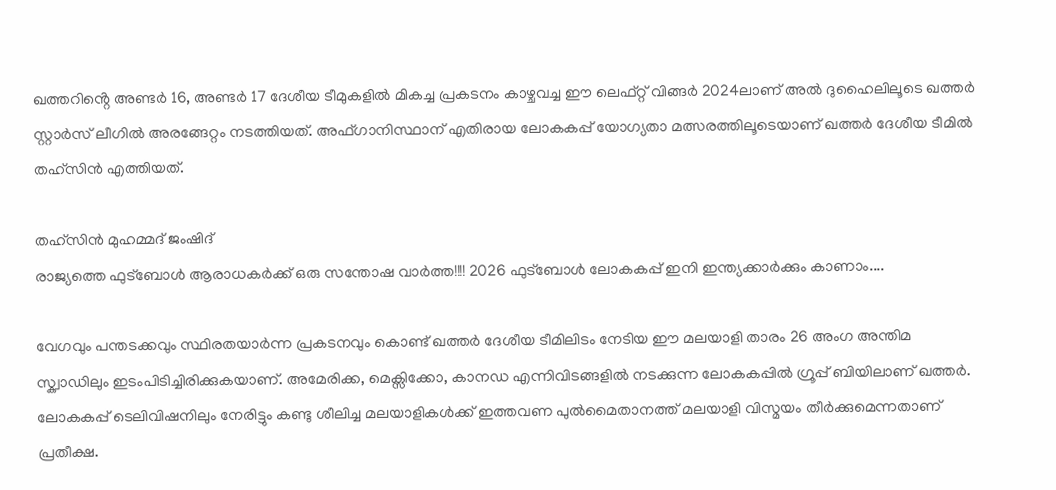ഖത്തറിൻ്റെ അണ്ടർ 16, അണ്ടർ 17 ദേശീയ ടീമുകളിൽ മികച്ച പ്രകടനം കാഴ്ചവച്ച ഈ ലെഫ്റ്റ് വിങ്ങർ 2024ലാണ് അൽ ദുഹൈലിലൂടെ ഖത്തർ സ്റ്റാർസ് ലീഗിൽ അരങ്ങേറ്റം നടത്തിയത്. അഫ്ഗാനിസ്ഥാന് എതിരായ ലോകകപ്പ് യോഗ്യതാ മത്സരത്തിലൂടെയാണ് ഖത്തർ ദേശീയ ടീമിൽ തഹ്സിൻ എത്തിയത്.

തഹ്‌സിൻ മുഹമ്മദ് ജംഷിദ്
രാജ്യത്തെ ഫുട്ബോൾ ആരാധകർക്ക് ഒരു സന്തോഷ വാർത്ത!!!! 2026 ഫുട്ബോൾ ലോകകപ്പ് ഇനി ഇന്ത്യക്കാർക്കും കാണാം....

വേഗവും പന്തടക്കവും സ്ഥിരതയാർന്ന പ്രകടനവും കൊണ്ട് ഖത്തർ ദേശീയ ടീമിലിടം നേടിയ ഈ മലയാളി താരം 26 അംഗ അന്തിമ സ്ക്വാഡിലും ഇടംപിടിച്ചിരിക്കുകയാണ്. അമേരിക്ക, മെക്സിക്കോ, കാനഡ എന്നിവിടങ്ങളില്‍ നടക്കുന്ന ലോകകപ്പില്‍ ഗ്രൂപ്പ് ബിയിലാണ് ഖത്തര്‍. ലോകകപ്പ് ടെലിവിഷനിലും നേരിട്ടും കണ്ടു ശീലിച്ച മലയാളികള്‍ക്ക് ഇത്തവണ പുല്‍മൈതാനത്ത് മലയാളി വിസ്മയം തീര്‍ക്കുമെന്നതാണ് പ്രതീക്ഷ.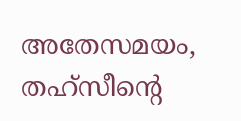അതേസമയം, തഹ്സീന്റെ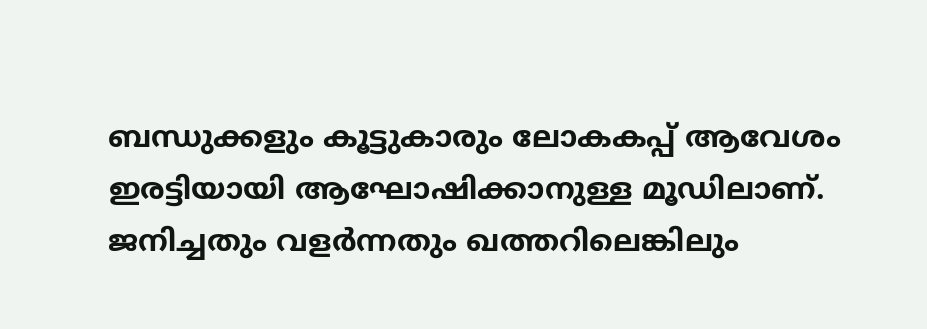ബന്ധുക്കളും കൂട്ടുകാരും ലോകകപ്പ് ആവേശം ഇരട്ടിയായി ആഘോഷിക്കാനുള്ള മൂഡിലാണ്. ജനിച്ചതും വളർന്നതും ഖത്തറിലെങ്കിലും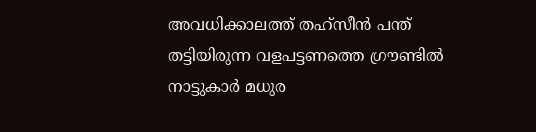അവധിക്കാലത്ത് തഹ്സീൻ പന്ത് തട്ടിയിരുന്ന വളപട്ടണത്തെ ഗ്രൗണ്ടിൽ നാട്ടുകാർ മധുര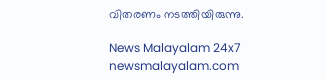വിതരണം നടത്തിയിരുന്നു.

News Malayalam 24x7
newsmalayalam.com